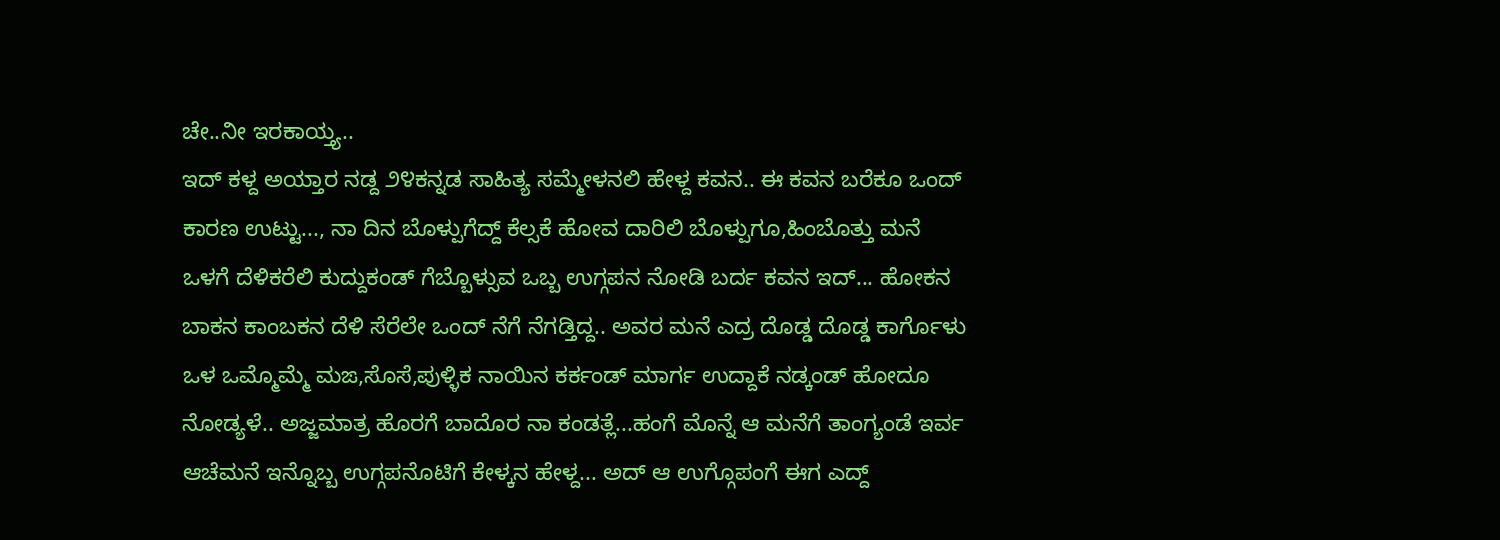ಚೇ..ನೀ ಇರಕಾಯ್ತ್ಯ..
ಇದ್ ಕಳ್ದ ಅಯ್ತಾರ ನಡ್ದ ೨೪ಕನ್ನಡ ಸಾಹಿತ್ಯ ಸಮ್ಮೇಳನಲಿ ಹೇಳ್ದ ಕವನ.. ಈ ಕವನ ಬರೆಕೂ ಒಂದ್ ಕಾರಣ ಉಟ್ಟು..., ನಾ ದಿನ ಬೊಳ್ಪುಗೆದ್ದ್ ಕೆಲ್ಸಕೆ ಹೋವ ದಾರಿಲಿ ಬೊಳ್ಪುಗೂ,ಹಿಂಬೊತ್ತು ಮನೆ ಒಳಗೆ ದೆಳಿಕರೆಲಿ ಕುದ್ದುಕಂಡ್ ಗೆಬ್ಬೊಳ್ಸುವ ಒಬ್ಬ ಉಗ್ಗಪನ ನೋಡಿ ಬರ್ದ ಕವನ ಇದ್... ಹೋಕನ ಬಾಕನ ಕಾಂಬಕನ ದೆಳಿ ಸೆರೆಲೇ ಒಂದ್ ನೆಗೆ ನೆಗಡ್ತಿದ್ದ.. ಅವರ ಮನೆ ಎದ್ರ ದೊಡ್ಡ ದೊಡ್ಡ ಕಾರ್ಗೊಳು ಒಳ ಒಮ್ಮೊಮ್ಮೆ ಮಙ,ಸೊಸೆ,ಪುಳ್ಳಿಕ ನಾಯಿನ ಕರ್ಕಂಡ್ ಮಾರ್ಗ ಉದ್ದಾಕೆ ನಡ್ಕಂಡ್ ಹೋದೂ ನೋಡ್ಯಳೆ.. ಅಜ್ಜಮಾತ್ರ ಹೊರಗೆ ಬಾದೊರ ನಾ ಕಂಡತ್ಲೆ...ಹಂಗೆ ಮೊನ್ನೆ ಆ ಮನೆಗೆ ತಾಂಗ್ಯಂಡೆ ಇರ್ವ ಆಚೆಮನೆ ಇನ್ನೊಬ್ಬ ಉಗ್ಗಪನೊಟಿಗೆ ಕೇಳ್ಕನ ಹೇಳ್ದ... ಅದ್ ಆ ಉಗ್ಗೊಪಂಗೆ ಈಗ ಎದ್ದ್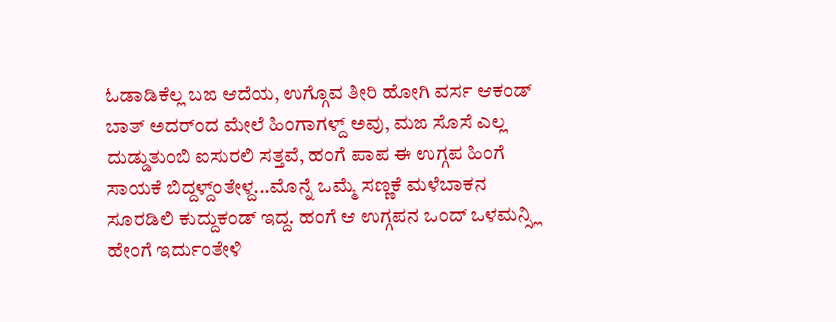ಓಡಾಡಿಕೆಲ್ಲ ಬಙ ಆದೆಯ, ಉಗ್ಗೊವ ತೀರಿ ಹೋಗಿ ವರ್ಸ ಆಕಂಡ್ ಬಾತ್ ಅದರ್ಂದ ಮೇಲೆ ಹಿಂಗಾಗಳ್ದ್ ಅವು, ಮಙ ಸೊಸೆ ಎಲ್ಲ ದುಡ್ಡುತುಂಬಿ ಐಸುರಲಿ ಸತ್ತವೆ, ಹಂಗೆ ಪಾಪ ಈ ಉಗ್ಗಪ ಹಿಂಗೆ ಸಾಯಕೆ ಬಿದ್ದಳ್ದ್ಂತೇಳ್ದ...ಮೊನ್ನೆ ಒಮ್ಮೆ ಸಣ್ಣಕೆ ಮಳೆಬಾಕನ ಸೂರಡಿಲಿ ಕುದ್ದುಕಂಡ್ ಇದ್ದ. ಹಂಗೆ ಆ ಉಗ್ಗಪನ ಒಂದ್ ಒಳಮನ್ಸ್ಲಿ ಹೇಂಗೆ ಇರ್ದುಂತೇಳಿ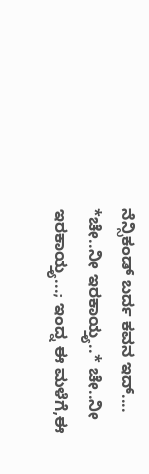ನೆನ್ಸಿಕಂಡ್ ಬರ್ದ ಕವನ ಇದ್.... *ಚೇ..ನೀ ಇರಕಾಯ್ತ್ಯ..* ಚೇ..ನೀ ಇರಕಾಯ್ತ್ಯ...; ಇಂದ್ನ ಈ ಮಳೆಗೆ,ಈ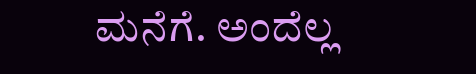ಮನೆಗೆ. ಅಂದೆಲ್ಲ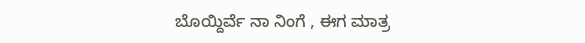ಬೊಯ್ದಿರ್ವೆ ನಾ ನಿಂಗೆ , ಈಗ ಮಾತ್ರ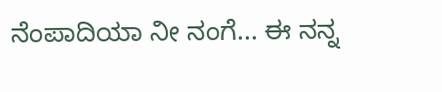ನೆಂಪಾದಿಯಾ ನೀ ನಂಗೆ... ಈ ನನ್ನ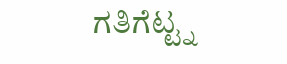ಗತಿಗೆಟ್ಟ್ನ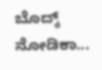ಬೊದ್ಕ್ ನೋಡಿಕಾ...